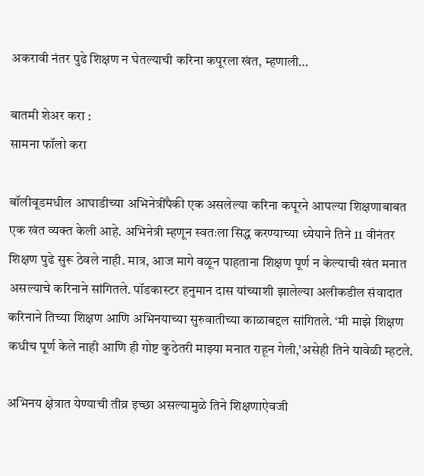अकरावी नंतर पुढे शिक्षण न घेतल्याची करिना कपूरला खंत, म्हणाली…

बातमी शेअर करा :
सामना फॉलो करा

बॉलीवूडमधील आघाडीच्या अभिनेत्रींपैकी एक असलेल्या करिना कपूरने आपल्या शिक्षणाबाबत एक खंत व्यक्त केली आहे. अभिनेत्री म्हणून स्वतःला सिद्ध करण्याच्या ध्येयाने तिने 11 वीनंतर शिक्षण पुढे सुरू ठेवले नाही. मात्र, आज मागे वळून पाहताना शिक्षण पूर्ण न केल्याची खंत मनात असल्याचे करिनाने सांगितले. पॉडकास्टर हनुमान दास यांच्याशी झालेल्या अलीकडील संवादात करिनाने तिच्या शिक्षण आणि अभिनयाच्या सुरुवातीच्या काळाबद्दल सांगितले. ‘मी माझे शिक्षण कधीच पूर्ण केले नाही आणि ही गोष्ट कुठेतरी माझ्या मनात राहून गेली,’असेही तिने यावेळी म्हटले.

अभिनय क्षेत्रात येण्याची तीव्र इच्छा असल्यामुळे तिने शिक्षणाऐवजी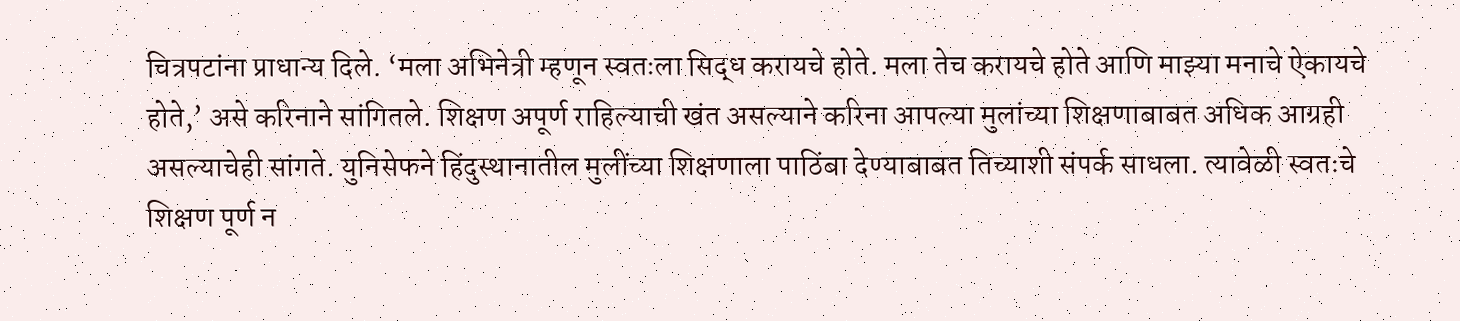चित्रपटांना प्राधान्य दिले. ‘मला अभिनेत्री म्हणून स्वतःला सिद्ध करायचे होते. मला तेच करायचे होते आणि माझ्या मनाचे ऐकायचे होते,’ असे करिनाने सांगितले. शिक्षण अपूर्ण राहिल्याची खंत असल्याने करिना आपल्या मुलांच्या शिक्षणाबाबत अधिक आग्रही असल्याचेही सांगते. युनिसेफने हिंदुस्थानातील मुलींच्या शिक्षणाला पाठिंबा देण्याबाबत तिच्याशी संपर्क साधला. त्यावेळी स्वतःचे शिक्षण पूर्ण न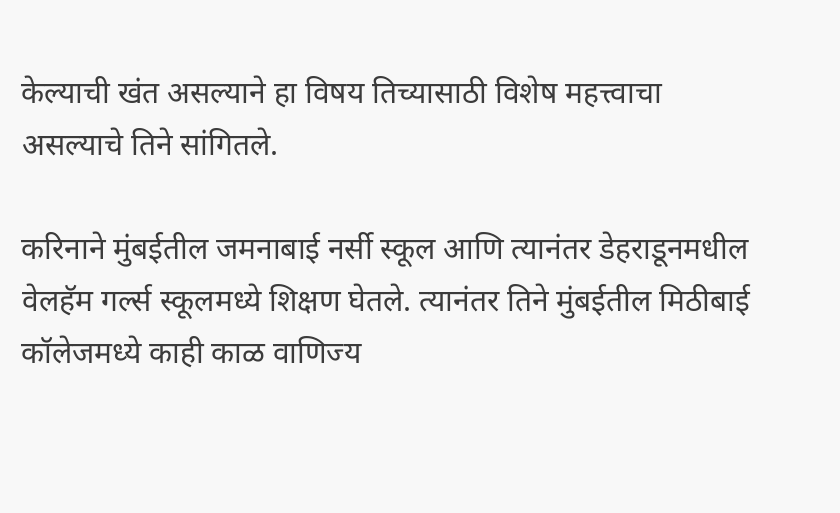केल्याची खंत असल्याने हा विषय तिच्यासाठी विशेष महत्त्वाचा असल्याचे तिने सांगितले.

करिनाने मुंबईतील जमनाबाई नर्सी स्कूल आणि त्यानंतर डेहराडूनमधील वेलहॅम गर्ल्स स्कूलमध्ये शिक्षण घेतले. त्यानंतर तिने मुंबईतील मिठीबाई कॉलेजमध्ये काही काळ वाणिज्य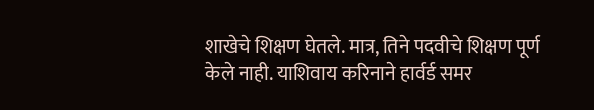शाखेचे शिक्षण घेतले. मात्र, तिने पदवीचे शिक्षण पूर्ण केले नाही. याशिवाय करिनाने हार्वर्ड समर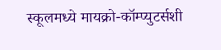स्कूलमध्ये मायक्रो-कॉम्प्युटर्सशी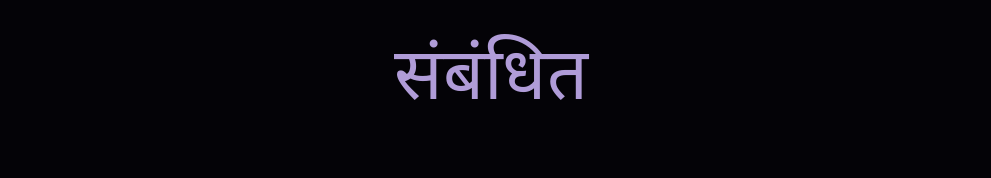संबंधित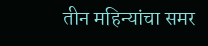तीन महिन्यांचा समर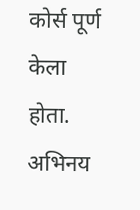कोर्स पूर्ण केला होता. अभिनय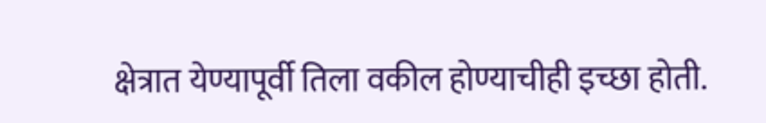क्षेत्रात येण्यापूर्वी तिला वकील होण्याचीही इच्छा होती.